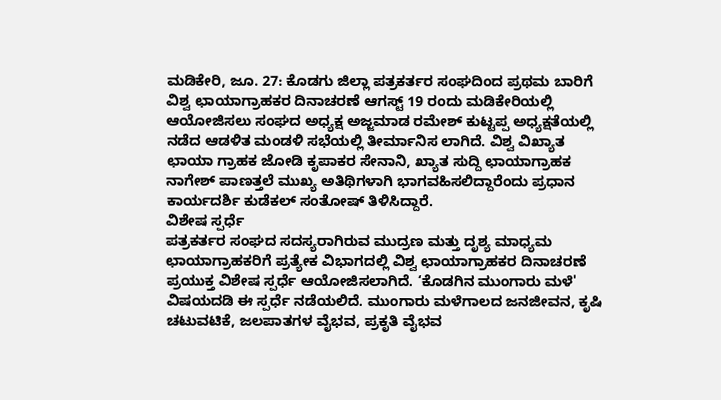ಮಡಿಕೇರಿ, ಜೂ. 27: ಕೊಡಗು ಜಿಲ್ಲಾ ಪತ್ರಕರ್ತರ ಸಂಘದಿಂದ ಪ್ರಥಮ ಬಾರಿಗೆ ವಿಶ್ವ ಛಾಯಾಗ್ರಾಹಕರ ದಿನಾಚರಣೆ ಆಗಸ್ಟ್ 19 ರಂದು ಮಡಿಕೇರಿಯಲ್ಲಿ ಆಯೋಜಿಸಲು ಸಂಘದ ಅಧ್ಯಕ್ಷ ಅಜ್ಜಮಾಡ ರಮೇಶ್ ಕುಟ್ಟಪ್ಪ ಅಧ್ಯಕ್ಷತೆಯಲ್ಲಿ ನಡೆದ ಆಡಳಿತ ಮಂಡಳಿ ಸಭೆಯಲ್ಲಿ ತೀರ್ಮಾನಿಸ ಲಾಗಿದೆ. ವಿಶ್ವ ವಿಖ್ಯಾತ ಛಾಯಾ ಗ್ರಾಹಕ ಜೋಡಿ ಕೃಪಾಕರ ಸೇನಾನಿ, ಖ್ಯಾತ ಸುದ್ದಿ ಛಾಯಾಗ್ರಾಹಕ ನಾಗೇಶ್ ಪಾಣತ್ತಲೆ ಮುಖ್ಯ ಅತಿಥಿಗಳಾಗಿ ಭಾಗವಹಿಸಲಿದ್ದಾರೆಂದು ಪ್ರಧಾನ ಕಾರ್ಯದರ್ಶಿ ಕುಡೆಕಲ್ ಸಂತೋಷ್ ತಿಳಿಸಿದ್ದಾರೆ.
ವಿಶೇಷ ಸ್ಪರ್ಧೆ
ಪತ್ರಕರ್ತರ ಸಂಘದ ಸದಸ್ಯರಾಗಿರುವ ಮುದ್ರಣ ಮತ್ತು ದೃಶ್ಯ ಮಾಧ್ಯಮ ಛಾಯಾಗ್ರಾಹಕರಿಗೆ ಪ್ರತ್ಯೇಕ ವಿಭಾಗದಲ್ಲಿ ವಿಶ್ವ ಛಾಯಾಗ್ರಾಹಕರ ದಿನಾಚರಣೆ ಪ್ರಯುಕ್ತ ವಿಶೇಷ ಸ್ಪರ್ಧೆ ಆಯೋಜಿಸಲಾಗಿದೆ. ‘ಕೊಡಗಿನ ಮುಂಗಾರು ಮಳೆ' ವಿಷಯದಡಿ ಈ ಸ್ಪರ್ಧೆ ನಡೆಯಲಿದೆ. ಮುಂಗಾರು ಮಳೆಗಾಲದ ಜನಜೀವನ, ಕೃಷಿ ಚಟುವಟಿಕೆ, ಜಲಪಾತಗಳ ವೈಭವ, ಪ್ರಕೃತಿ ವೈಭವ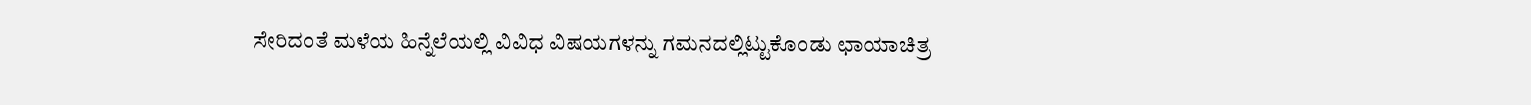ಸೇರಿದಂತೆ ಮಳೆಯ ಹಿನ್ನೆಲೆಯಲ್ಲಿ ವಿವಿಧ ವಿಷಯಗಳನ್ನು ಗಮನದಲ್ಲಿಟ್ಟುಕೊಂಡು ಛಾಯಾಚಿತ್ರ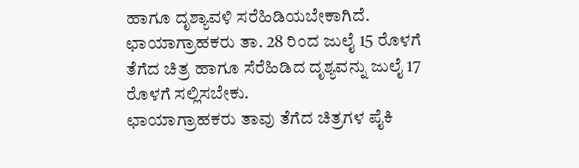ಹಾಗೂ ದೃಶ್ಯಾವಳಿ ಸರೆಹಿಡಿಯಬೇಕಾಗಿದೆ.
ಛಾಯಾಗ್ರಾಹಕರು ತಾ. 28 ರಿಂದ ಜುಲೈ 15 ರೊಳಗೆ ತೆಗೆದ ಚಿತ್ರ ಹಾಗೂ ಸೆರೆಹಿಡಿದ ದೃಶ್ಯವನ್ನು ಜುಲೈ 17 ರೊಳಗೆ ಸಲ್ಲಿಸಬೇಕು.
ಛಾಯಾಗ್ರಾಹಕರು ತಾವು ತೆಗೆದ ಚಿತ್ರಗಳ ಪೈಕಿ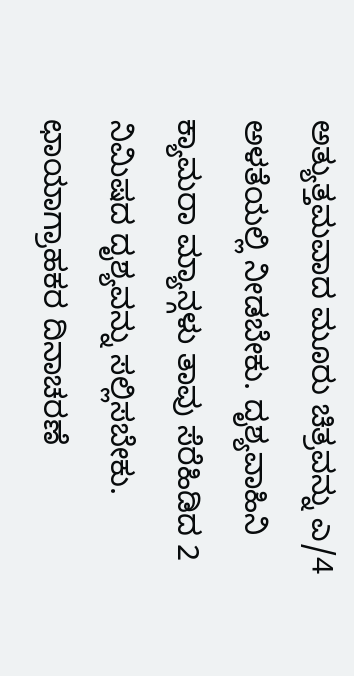ಅತ್ಯುತ್ತಮವಾದ ಮೂರು ಚಿತ್ರವನ್ನು ಎ/4 ಅಳತೆಯಲ್ಲಿ ನೀಡಬೇಕು. ದೃಶ್ಯವಾಹಿನಿ ಕ್ಯಾಮರಾ ಮ್ಯಾನ್ಗಳು ತಾವು ಸೆರೆಹಿಡಿದ 2 ನಿಮಿಷದ ದೃಶ್ಯವನ್ನು ಸಲ್ಲಿಸಬೇಕು. ಛಾಯಾಗ್ರಾಹಕರ ದಿನಾಚರಣೆ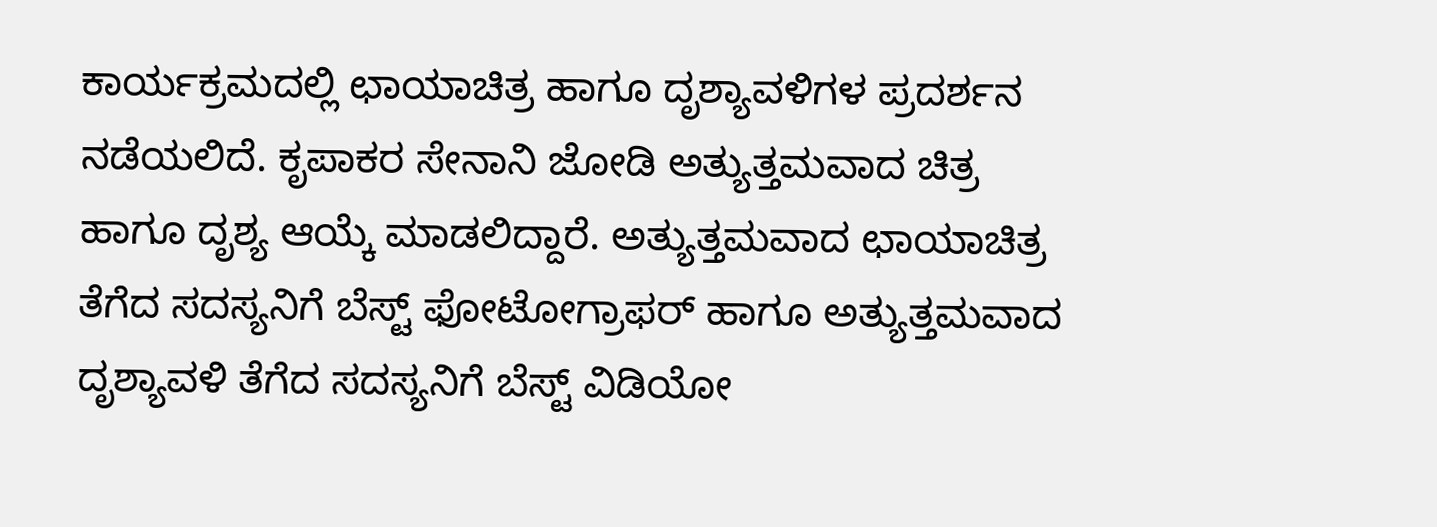ಕಾರ್ಯಕ್ರಮದಲ್ಲಿ ಛಾಯಾಚಿತ್ರ ಹಾಗೂ ದೃಶ್ಯಾವಳಿಗಳ ಪ್ರದರ್ಶನ ನಡೆಯಲಿದೆ. ಕೃಪಾಕರ ಸೇನಾನಿ ಜೋಡಿ ಅತ್ಯುತ್ತಮವಾದ ಚಿತ್ರ ಹಾಗೂ ದೃಶ್ಯ ಆಯ್ಕೆ ಮಾಡಲಿದ್ದಾರೆ. ಅತ್ಯುತ್ತಮವಾದ ಛಾಯಾಚಿತ್ರ ತೆಗೆದ ಸದಸ್ಯನಿಗೆ ಬೆಸ್ಟ್ ಫೋಟೋಗ್ರಾಫರ್ ಹಾಗೂ ಅತ್ಯುತ್ತಮವಾದ ದೃಶ್ಯಾವಳಿ ತೆಗೆದ ಸದಸ್ಯನಿಗೆ ಬೆಸ್ಟ್ ವಿಡಿಯೋ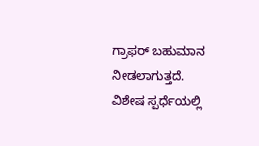ಗ್ರಾಫರ್ ಬಹುಮಾನ ನೀಡಲಾಗುತ್ತದೆ.
ವಿಶೇಷ ಸ್ಪರ್ಧೆಯಲ್ಲಿ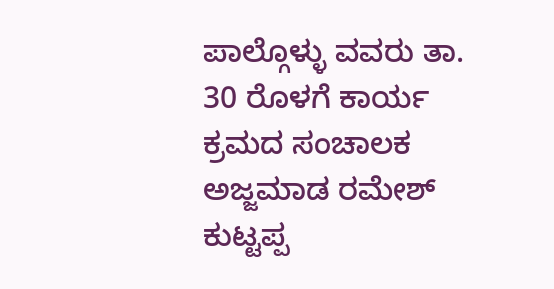ಪಾಲ್ಗೊಳ್ಳು ವವರು ತಾ. 30 ರೊಳಗೆ ಕಾರ್ಯ ಕ್ರಮದ ಸಂಚಾಲಕ ಅಜ್ಜಮಾಡ ರಮೇಶ್ ಕುಟ್ಟಪ್ಪ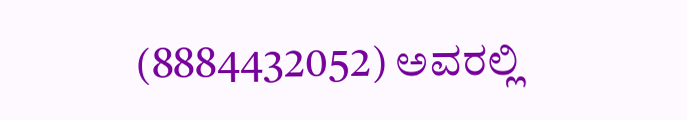(8884432052) ಅವರಲ್ಲಿ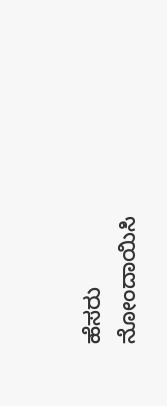ಹೆಸರು ನೋಂದಾಯಿಸಿ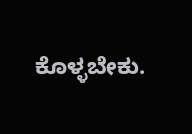ಕೊಳ್ಳಬೇಕು.